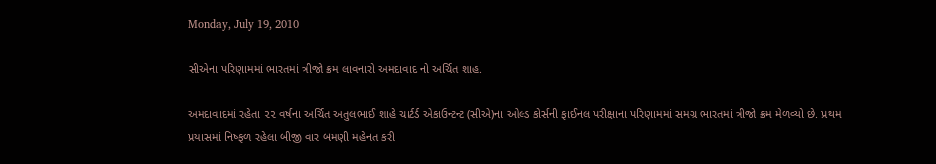Monday, July 19, 2010

સીએના પરિણામમાં ભારતમાં ત્રીજો ક્રમ લાવનારો અમદાવાદ નો અર્ચિત શાહ.

અમદાવાદમાં રહેતા ૨૨ વર્ષના અર્ચિત અતુલભાઈ શાહે ચાર્ટર્ડ એકાઉન્ટન્ટ (સીએ)ના ઓલ્ડ કોર્સની ફાઈનલ પરીક્ષાના પરિણામમાં સમગ્ર ભારતમાં ત્રીજો ક્રમ મેળવ્યો છે. પ્રથમ પ્રયાસમાં નિષ્ફળ રહેલા બીજી વાર બમણી મહેનત કરી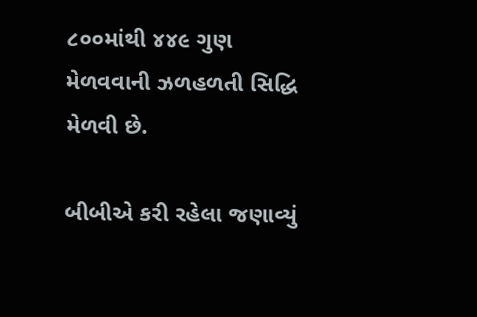૮૦૦માંથી ૪૪૯ ગુણ મેળવવાની ઝળહળતી સિદ્ધિ મેળવી છે.

બીબીએ કરી રહેલા જણાવ્યું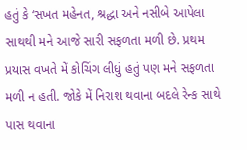હતું કે ‘સખત મહેનત, શ્રદ્ધા અને નસીબે આપેલા સાથથી મને આજે સારી સફળતા મળી છે. પ્રથમ પ્રયાસ વખતે મેં કોચિંગ લીધું હતું પણ મને સફળતા મળી ન હતી. જોકે મેં નિરાશ થવાના બદલે રેન્ક સાથે પાસ થવાના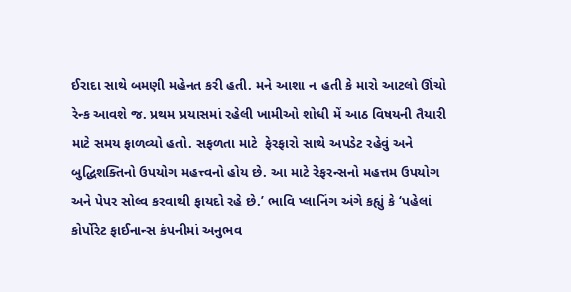ઈરાદા સાથે બમણી મહેનત કરી હતી. મને આશા ન હતી કે મારો આટલો ઊંચો રેન્ક આવશે જ. પ્રથમ પ્રયાસમાં રહેલી ખામીઓ શોધી મેં આઠ વિષયની તૈયારી માટે સમય ફાળવ્યો હતો. સફળતા માટે  ફેરફારો સાથે અપડેટ રહેવું અને બુદ્ધિશક્તિનો ઉપયોગ મહત્ત્વનો હોય છે. આ માટે રેફરન્સનો મહત્તમ ઉપયોગ અને પેપર સોલ્વ કરવાથી ફાયદો રહે છે.’ ભાવિ પ્લાનિંગ અંગે કહ્યું કે ‘પહેલાં કોર્પોરેટ ફાઈનાન્સ કંપનીમાં અનુભવ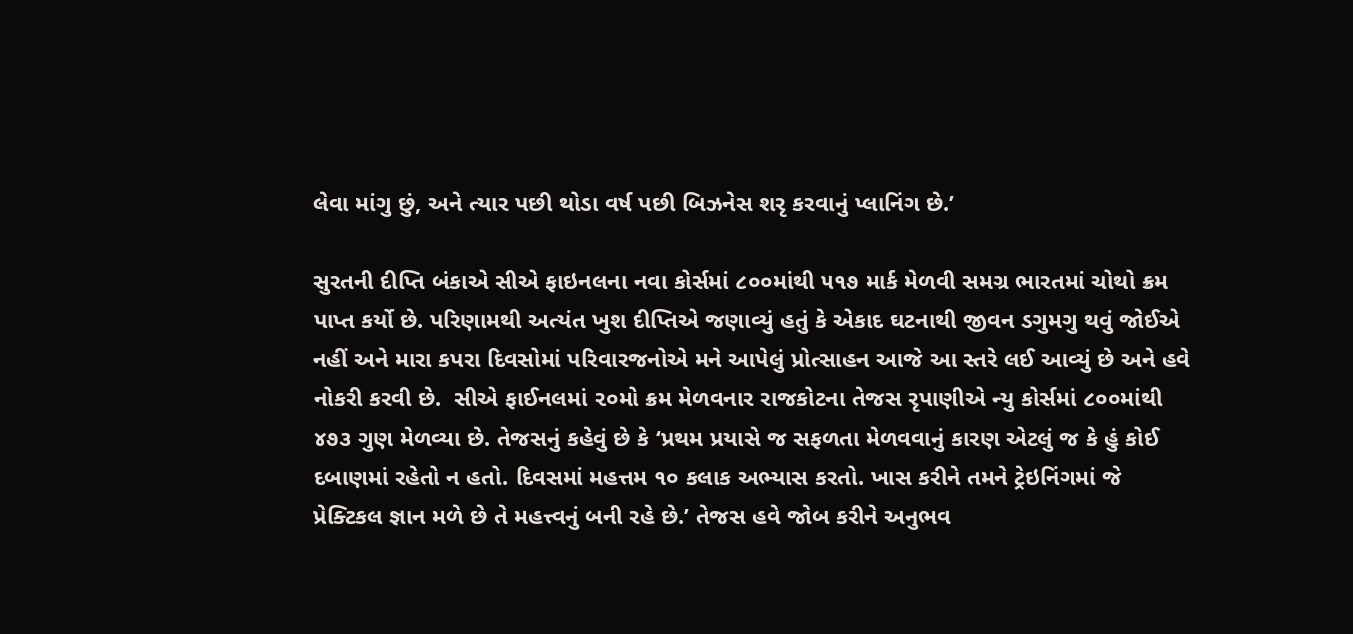લેવા માંગુ છું, અને ત્યાર પછી થોડા વર્ષ પછી બિઝનેસ શરૃ કરવાનું પ્લાનિંગ છે.’

સુરતની દીપ્તિ બંકાએ સીએ ફાઇનલના નવા કોર્સમાં ૮૦૦માંથી ૫૧૭ માર્ક મેળવી સમગ્ર ભારતમાં ચોથો ક્રમ પાપ્ત કર્યો છે. પરિણામથી અત્યંત ખુશ દીપ્તિએ જણાવ્યું હતું કે એકાદ ઘટનાથી જીવન ડગુમગુ થવું જોઈએ નહીં અને મારા કપરા દિવસોમાં પરિવારજનોએ મને આપેલું પ્રોત્સાહન આજે આ સ્તરે લઈ આવ્યું છે અને હવે નોકરી કરવી છે.  સીએ ફાઈનલમાં ૨૦મો ક્રમ મેળવનાર રાજકોટના તેજસ રૃપાણીએ ન્યુ કોર્સમાં ૮૦૦માંથી ૪૭૩ ગુણ મેળવ્યા છે. તેજસનું કહેવું છે કે ‘પ્રથમ પ્રયાસે જ સફળતા મેળવવાનું કારણ એટલું જ કે હું કોઈ દબાણમાં રહેતો ન હતો. દિવસમાં મહત્તમ ૧૦ કલાક અભ્યાસ કરતો. ખાસ કરીને તમને ટ્રેઇનિંગમાં જે પ્રેક્ટિકલ જ્ઞાન મળે છે તે મહત્ત્વનું બની રહે છે.’ તેજસ હવે જોબ કરીને અનુભવ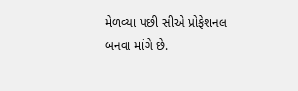મેળવ્યા પછી સીએ પ્રોફેશનલ બનવા માંગે છે.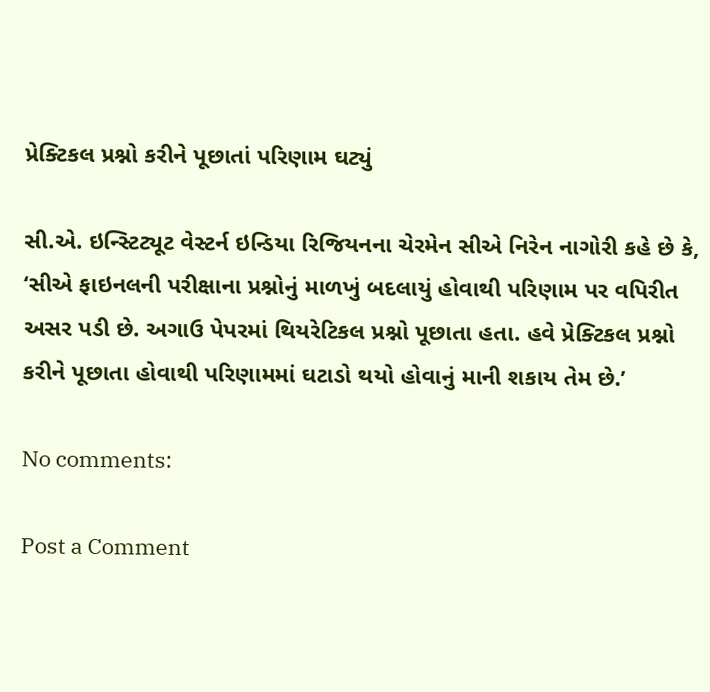પ્રેક્ટિકલ પ્રશ્નો કરીને પૂછાતાં પરિણામ ઘટ્યું

સી.એ. ઇન્સ્ટિટ્યૂટ વેસ્ટર્ન ઇન્ડિયા રિજિયનના ચેરમેન સીએ નિરેન નાગોરી કહે છે કે, ‘સીએ ફાઇનલની પરીક્ષાના પ્રશ્નોનું માળખું બદલાયું હોવાથી પરિણામ પર વપિરીત અસર પડી છે. અગાઉ પેપરમાં થિયરેટિકલ પ્રશ્નો પૂછાતા હતા. હવે પ્રેક્ટિકલ પ્રશ્નો કરીને પૂછાતા હોવાથી પરિણામમાં ઘટાડો થયો હોવાનું માની શકાય તેમ છે.’

No comments:

Post a Comment